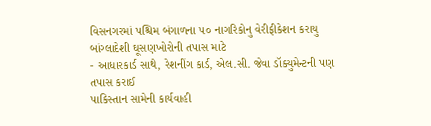વિસનગરમાં પશ્ચિમ બંગાળના ૫૦ નાગરિકોનુ વેરીફીકેશન કરાયુ
બાંગ્લાદેશી ઘૂસણખોરોની તપાસ માટે
- આધારકાર્ડ સાથે, રેશનીંગ કાર્ડ, એલ.સી. જેવા ડૉક્યુમેન્ટની પણ તપાસ કરાઈ
પાકિસ્તાન સામેની કાર્યવાહી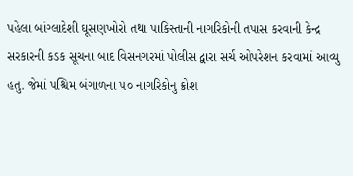પહેલા બાંગ્લાદેશી ઘૂસણખોરો તથા પાકિસ્તાની નાગરિકોની તપાસ કરવાની કેન્દ્ર સરકારની કડક સૂચના બાદ વિસનગરમાં પોલીસ દ્વારા સર્ચ ઓપરેશન કરવામાં આવ્યુ હતુ. જેમાં પશ્ચિમ બંગાળના ૫૦ નાગરિકોનુ ક્રોશ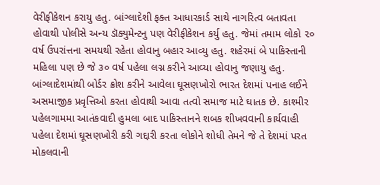વેરીફીકેશન કરાયુ હતુ. બાંગ્લાદેશી ફક્ત આધારકાર્ડ સાથે નાગરિત્વ બતાવતા હોવાથી પોલીસે અન્ય ડૉક્યુમેન્ટનુ પણ વેરીફીકેશન કર્યુ હતુ. જેમાં તમામ લોકો ૨૦ વર્ષ ઉપરાંત્તના સમયથી રહેતા હોવાનુ બહાર આવ્યુ હતુ. શહેરમાં બે પાકિસ્તાની મહિલા પણ છે જે ૩૦ વર્ષ પહેલા લગ્ન કરીને આવ્યા હોવાનુ જણાયુ હતુ.
બાંગ્લાદેશમાંથી બોર્ડર ક્રોશ કરીને આવેલા ઘૂસણખોરો ભારત દેશમાં પનાહ લઈને અસમાજીક પ્રવૃત્તિઓ કરતા હોવાથી આવા તત્વો સમાજ માટે ઘાતક છે. કાશ્મીર પહેલગામમા આતંકવાદી હુમલા બાદ પાકિસ્તાનને શબક શીખવવાની કાર્યવાહી પહેલા દેશમાં ઘૂસણખોરી કરી ગદ્દારી કરતા લોકોને શોધી તેમને જે તે દેશમાં પરત મોકલવાની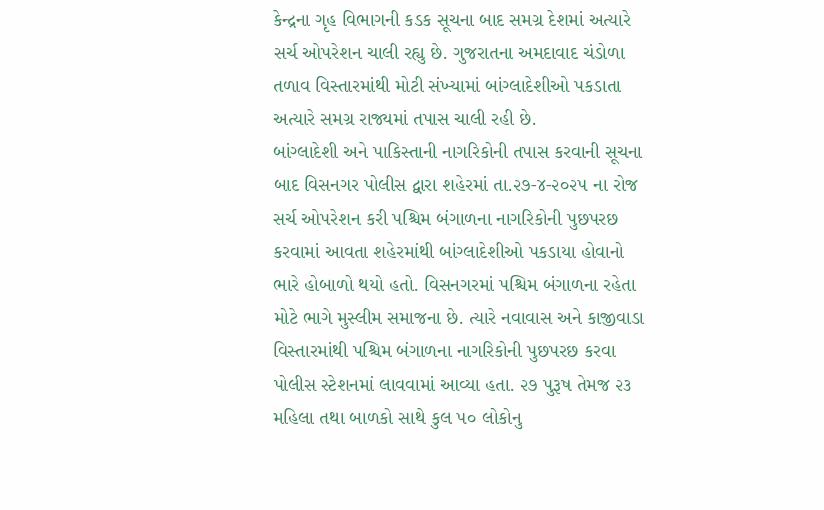કેન્દ્રના ગૃહ વિભાગની કડક સૂચના બાદ સમગ્ર દેશમાં અત્યારે સર્ચ ઓપરેશન ચાલી રહ્યુ છે. ગુજરાતના અમદાવાદ ચંડોળા તળાવ વિસ્તારમાંથી મોટી સંખ્યામાં બાંગ્લાદેશીઓ પકડાતા અત્યારે સમગ્ર રાજ્યમાં તપાસ ચાલી રહી છે.
બાંગ્લાદેશી અને પાકિસ્તાની નાગરિકોની તપાસ કરવાની સૂચના બાદ વિસનગર પોલીસ દ્વારા શહેરમાં તા.૨૭-૪-૨૦૨૫ ના રોજ સર્ચ ઓપરેશન કરી પશ્ચિમ બંગાળના નાગરિકોની પુછપરછ કરવામાં આવતા શહેરમાંથી બાંગ્લાદેશીઓ પકડાયા હોવાનો ભારે હોબાળો થયો હતો. વિસનગરમાં પશ્ચિમ બંગાળના રહેતા મોટે ભાગે મુસ્લીમ સમાજના છે. ત્યારે નવાવાસ અને કાજીવાડા વિસ્તારમાંથી પશ્ચિમ બંગાળના નાગરિકોની પુછપરછ કરવા પોલીસ સ્ટેશનમાં લાવવામાં આવ્યા હતા. ૨૭ પુરૂષ તેમજ ૨૩ મહિલા તથા બાળકો સાથે કુલ ૫૦ લોકોનુ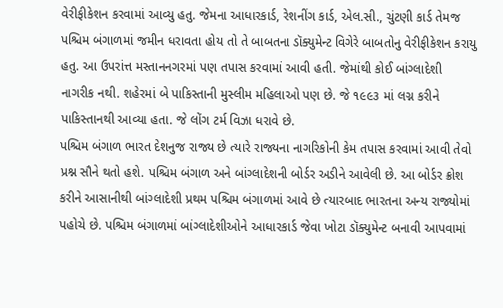વેરીફીકેશન કરવામાં આવ્યુ હતુ. જેમના આધારકાર્ડ, રેશનીંગ કાર્ડ, એલ.સી., ચુંટણી કાર્ડ તેમજ પશ્ચિમ બંગાળમાં જમીન ધરાવતા હોય તો તે બાબતના ડૉક્યુમેન્ટ વિગેરે બાબતોનુ વેરીફીકેશન કરાયુ હતુ. આ ઉપરાંત્ત મસ્તાનનગરમાં પણ તપાસ કરવામાં આવી હતી. જેમાંથી કોઈ બાંગ્લાદેશી નાગરીક નથી. શહેરમાં બે પાકિસ્તાની મુસ્લીમ મહિલાઓ પણ છે. જે ૧૯૯૩ માં લગ્ન કરીને પાકિસ્તાનથી આવ્યા હતા. જે લોંગ ટર્મ વિઝા ધરાવે છે.
પશ્ચિમ બંગાળ ભારત દેશનુજ રાજ્ય છે ત્યારે રાજ્યના નાગરિકોની કેમ તપાસ કરવામાં આવી તેવો પ્રશ્ન સૌને થતો હશે. પશ્ચિમ બંગાળ અને બાંગ્લાદેશની બોર્ડર અડીને આવેલી છે. આ બોર્ડર ક્રોશ કરીને આસાનીથી બાંગ્લાદેશી પ્રથમ પશ્ચિમ બંગાળમાં આવે છે ત્યારબાદ ભારતના અન્ય રાજ્યોમાં પહોચે છે. પશ્ચિમ બંગાળમાં બાંગ્લાદેશીઓને આધારકાર્ડ જેવા ખોટા ડૉક્યુમેન્ટ બનાવી આપવામાં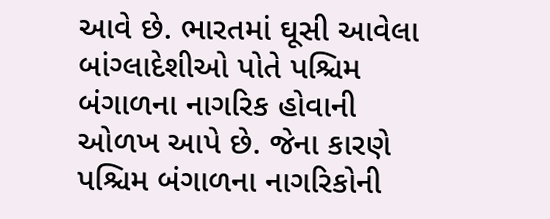આવે છે. ભારતમાં ઘૂસી આવેલા બાંગ્લાદેશીઓ પોતે પશ્ચિમ બંગાળના નાગરિક હોવાની ઓળખ આપે છે. જેના કારણે પશ્ચિમ બંગાળના નાગરિકોની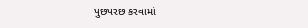પુછપરછ કરવામાં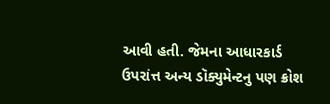આવી હતી. જેમના આધારકાર્ડ ઉપરાંત્ત અન્ય ડૉક્યુમેન્ટનુ પણ ક્રોશ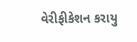વેરીફીકેશન કરાયુ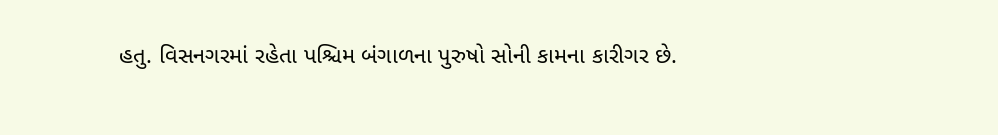હતુ. વિસનગરમાં રહેતા પશ્ચિમ બંગાળના પુરુષો સોની કામના કારીગર છે.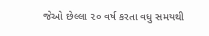જેઓ છેલ્લા ૨૦ વર્ષ કરતા વધુ સમયથી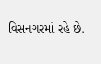વિસનગરમાં રહે છે.